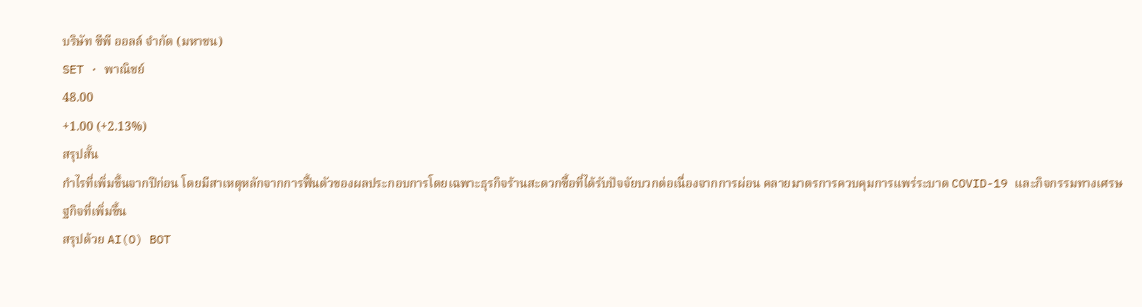บริษัท ซีพี ออลล์ จำกัด (มหาชน)
SET · พาณิชย์
48.00
+1.00 (+2.13%)
สรุปสั้น
กำไรที่เพิ่มขึ้นจากปีก่อน โดยมีสาเหตุหลักจากการฟื้นตัวของผลประกอบการโดยเฉพาะธุรกิจร้านสะดวกซื้อที่ได้รับปัจจัยบวกต่อเนื่องจากการผ่อน คลายมาตรการควบคุมการแพร่ระบาด COVID-19 และกิจกรรมทางเศรษฐกิจที่เพิ่มขึ้น
สรุปด้วย AI(O) BOT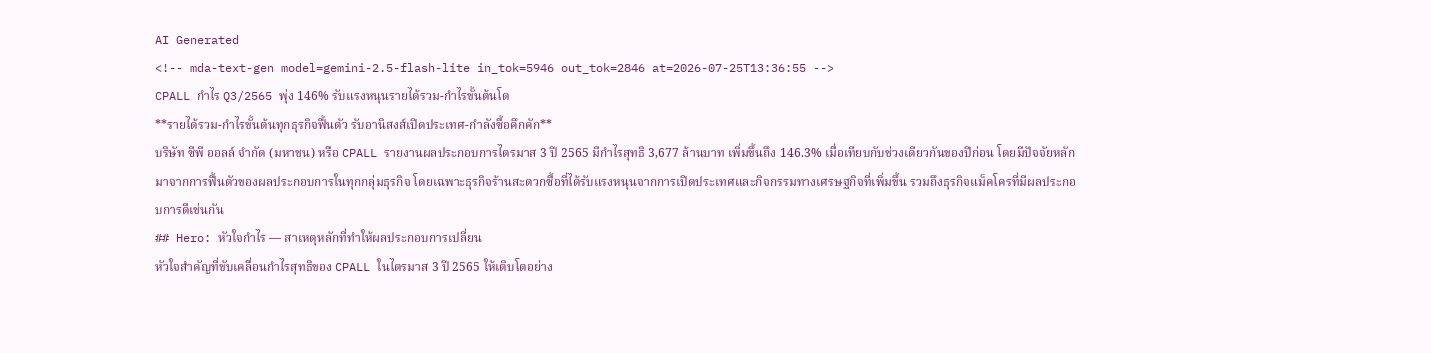AI Generated
<!-- mda-text-gen model=gemini-2.5-flash-lite in_tok=5946 out_tok=2846 at=2026-07-25T13:36:55 -->
CPALL กำไร Q3/2565 พุ่ง 146% รับแรงหนุนรายได้รวม-กำไรขั้นต้นโต
**รายได้รวม-กำไรขั้นต้นทุกธุรกิจฟื้นตัว รับอานิสงส์เปิดประเทศ-กำลังซื้อคึกคัก**
บริษัท ซีพี ออลล์ จำกัด (มหาชน) หรือ CPALL รายงานผลประกอบการไตรมาส 3 ปี 2565 มีกำไรสุทธิ 3,677 ล้านบาท เพิ่มขึ้นถึง 146.3% เมื่อเทียบกับช่วงเดียวกันของปีก่อน โดยมีปัจจัยหลักมาจากการฟื้นตัวของผลประกอบการในทุกกลุ่มธุรกิจ โดยเฉพาะธุรกิจร้านสะดวกซื้อที่ได้รับแรงหนุนจากการเปิดประเทศและกิจกรรมทางเศรษฐกิจที่เพิ่มขึ้น รวมถึงธุรกิจแม็คโครที่มีผลประกอบการดีเช่นกัน
## Hero: หัวใจกำไร — สาเหตุหลักที่ทำให้ผลประกอบการเปลี่ยน
หัวใจสำคัญที่ขับเคลื่อนกำไรสุทธิของ CPALL ในไตรมาส 3 ปี 2565 ให้เติบโตอย่าง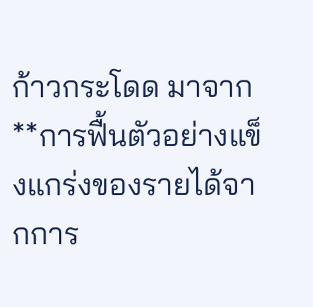ก้าวกระโดด มาจาก **การฟื้นตัวอย่างแข็งแกร่งของรายได้จากการ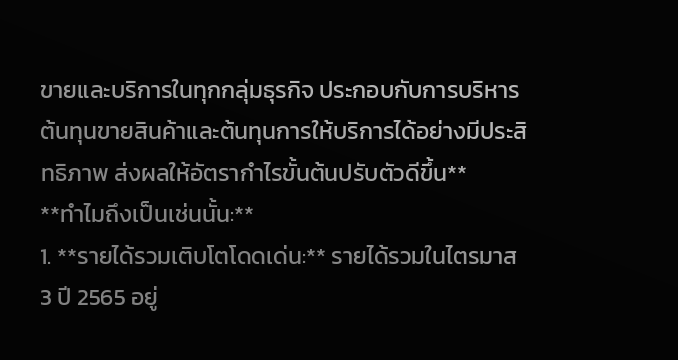ขายและบริการในทุกกลุ่มธุรกิจ ประกอบกับการบริหารต้นทุนขายสินค้าและต้นทุนการให้บริการได้อย่างมีประสิทธิภาพ ส่งผลให้อัตรากำไรขั้นต้นปรับตัวดีขึ้น**
**ทำไมถึงเป็นเช่นนั้น:**
1. **รายได้รวมเติบโตโดดเด่น:** รายได้รวมในไตรมาส 3 ปี 2565 อยู่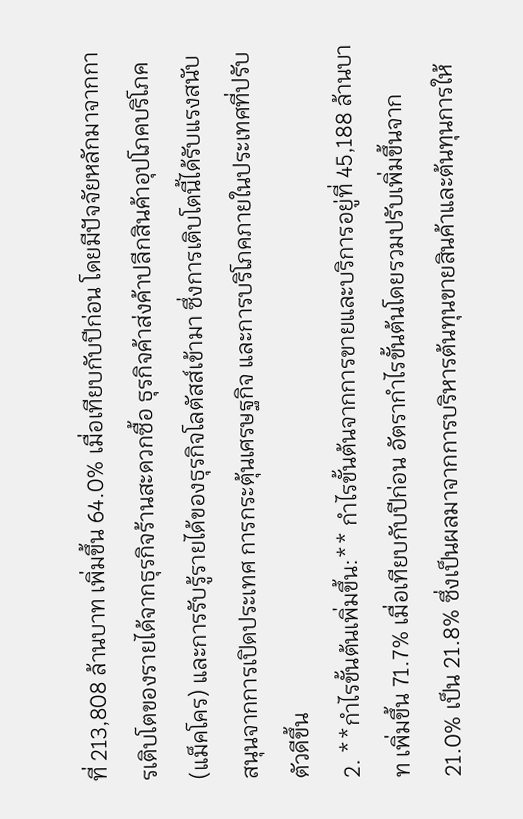ที่ 213,808 ล้านบาท เพิ่มขึ้น 64.0% เมื่อเทียบกับปีก่อน โดยมีปัจจัยหลักมาจากการเติบโตของรายได้จากธุรกิจร้านสะดวกซื้อ ธุรกิจค้าส่งค้าปลีกสินค้าอุปโภคบริโภค (แม็คโคร) และการรับรู้รายได้ของธุรกิจโลตัสส์เข้ามา ซึ่งการเติบโตนี้ได้รับแรงสนับสนุนจากการเปิดประเทศ การกระตุ้นเศรษฐกิจ และการบริโภคภายในประเทศที่ปรับตัวดีขึ้น
2. **กำไรขั้นต้นเพิ่มขึ้น:** กำไรขั้นต้นจากการขายและบริการอยู่ที่ 45,188 ล้านบาท เพิ่มขึ้น 71.7% เมื่อเทียบกับปีก่อน อัตรากำไรขั้นต้นโดยรวมปรับเพิ่มขึ้นจาก 21.0% เป็น 21.8% ซึ่งเป็นผลมาจากการบริหารต้นทุนขายสินค้าและต้นทุนการให้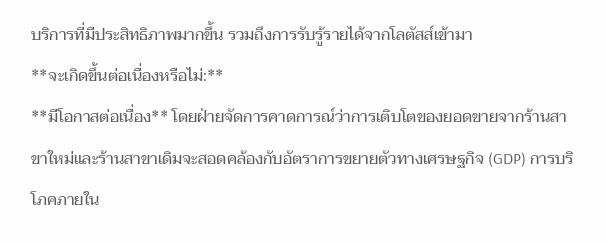บริการที่มีประสิทธิภาพมากขึ้น รวมถึงการรับรู้รายได้จากโลตัสส์เข้ามา
**จะเกิดขึ้นต่อเนื่องหรือไม่:**
**มีโอกาสต่อเนื่อง** โดยฝ่ายจัดการคาดการณ์ว่าการเติบโตของยอดขายจากร้านสาขาใหม่และร้านสาขาเดิมจะสอดคล้องกับอัตราการขยายตัวทางเศรษฐกิจ (GDP) การบริโภคภายใน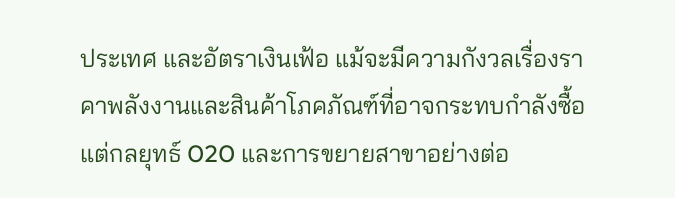ประเทศ และอัตราเงินเฟ้อ แม้จะมีความกังวลเรื่องราคาพลังงานและสินค้าโภคภัณฑ์ที่อาจกระทบกำลังซื้อ แต่กลยุทธ์ O2O และการขยายสาขาอย่างต่อ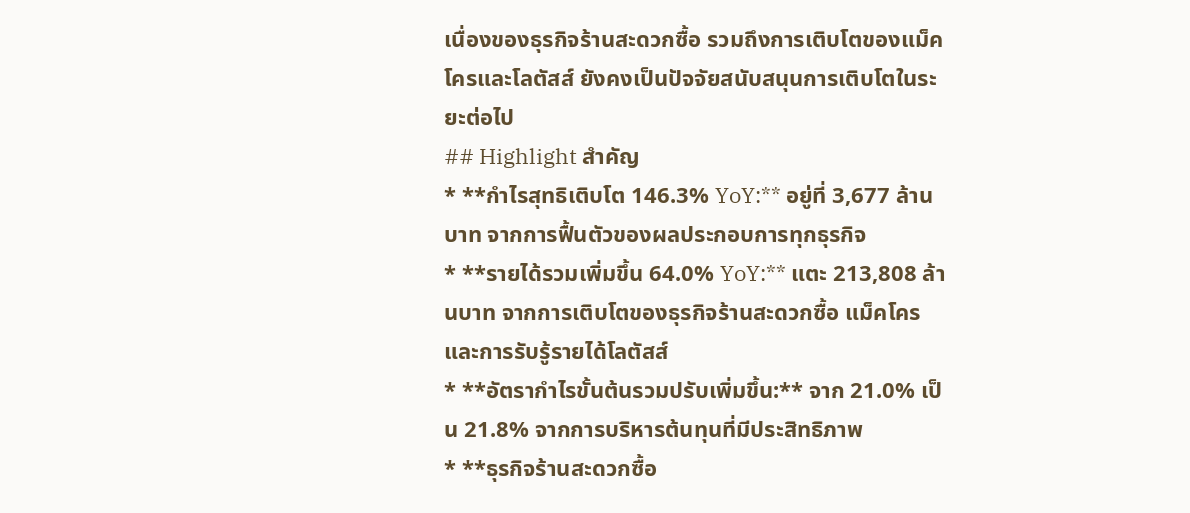เนื่องของธุรกิจร้านสะดวกซื้อ รวมถึงการเติบโตของแม็คโครและโลตัสส์ ยังคงเป็นปัจจัยสนับสนุนการเติบโตในระยะต่อไป
## Highlight สำคัญ
* **กำไรสุทธิเติบโต 146.3% YoY:** อยู่ที่ 3,677 ล้านบาท จากการฟื้นตัวของผลประกอบการทุกธุรกิจ
* **รายได้รวมเพิ่มขึ้น 64.0% YoY:** แตะ 213,808 ล้านบาท จากการเติบโตของธุรกิจร้านสะดวกซื้อ แม็คโคร และการรับรู้รายได้โลตัสส์
* **อัตรากำไรขั้นต้นรวมปรับเพิ่มขึ้น:** จาก 21.0% เป็น 21.8% จากการบริหารต้นทุนที่มีประสิทธิภาพ
* **ธุรกิจร้านสะดวกซื้อ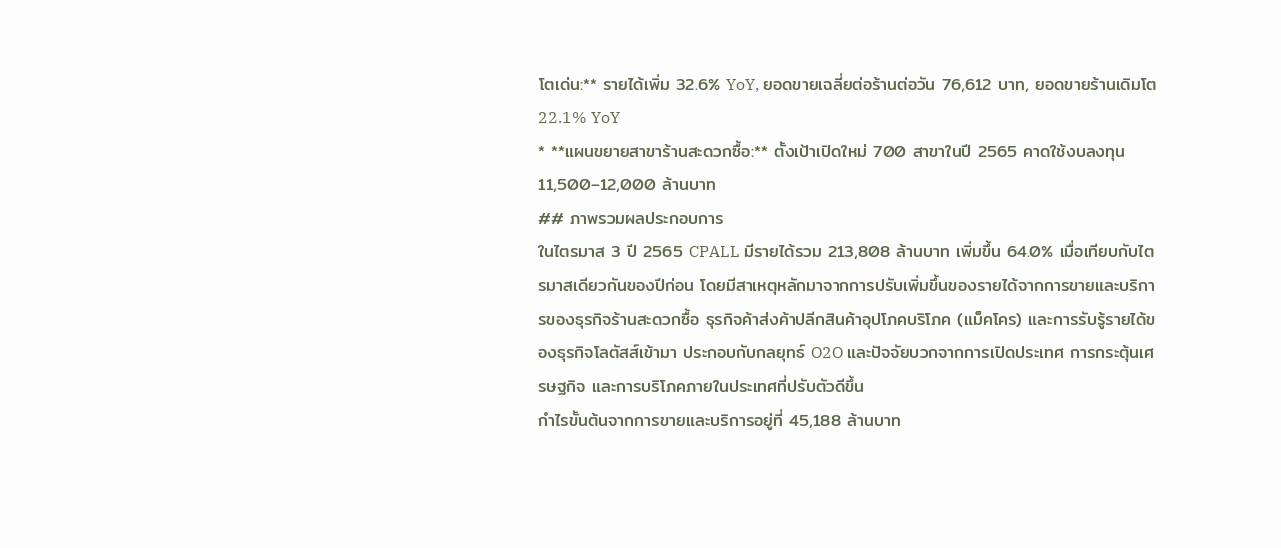โตเด่น:** รายได้เพิ่ม 32.6% YoY, ยอดขายเฉลี่ยต่อร้านต่อวัน 76,612 บาท, ยอดขายร้านเดิมโต 22.1% YoY
* **แผนขยายสาขาร้านสะดวกซื้อ:** ตั้งเป้าเปิดใหม่ 700 สาขาในปี 2565 คาดใช้งบลงทุน 11,500–12,000 ล้านบาท
## ภาพรวมผลประกอบการ
ในไตรมาส 3 ปี 2565 CPALL มีรายได้รวม 213,808 ล้านบาท เพิ่มขึ้น 64.0% เมื่อเทียบกับไตรมาสเดียวกันของปีก่อน โดยมีสาเหตุหลักมาจากการปรับเพิ่มขึ้นของรายได้จากการขายและบริการของธุรกิจร้านสะดวกซื้อ ธุรกิจค้าส่งค้าปลีกสินค้าอุปโภคบริโภค (แม็คโคร) และการรับรู้รายได้ของธุรกิจโลตัสส์เข้ามา ประกอบกับกลยุทธ์ O2O และปัจจัยบวกจากการเปิดประเทศ การกระตุ้นเศรษฐกิจ และการบริโภคภายในประเทศที่ปรับตัวดีขึ้น
กำไรขั้นต้นจากการขายและบริการอยู่ที่ 45,188 ล้านบาท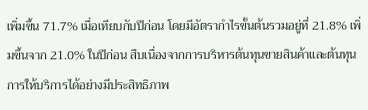เพิ่มขึ้น 71.7% เมื่อเทียบกับปีก่อน โดยมีอัตรากำไรขั้นต้นรวมอยู่ที่ 21.8% เพิ่มขึ้นจาก 21.0% ในปีก่อน สืบเนื่องจากการบริหารต้นทุนขายสินค้าและต้นทุนการให้บริการได้อย่างมีประสิทธิภาพ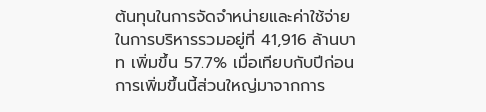ต้นทุนในการจัดจำหน่ายและค่าใช้จ่ายในการบริหารรวมอยู่ที่ 41,916 ล้านบาท เพิ่มขึ้น 57.7% เมื่อเทียบกับปีก่อน การเพิ่มขึ้นนี้ส่วนใหญ่มาจากการ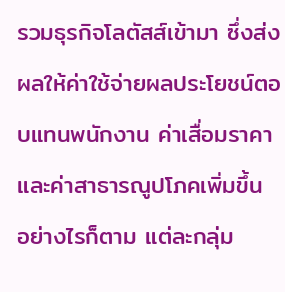รวมธุรกิจโลตัสส์เข้ามา ซึ่งส่งผลให้ค่าใช้จ่ายผลประโยชน์ตอบแทนพนักงาน ค่าเสื่อมราคา และค่าสาธารณูปโภคเพิ่มขึ้น อย่างไรก็ตาม แต่ละกลุ่ม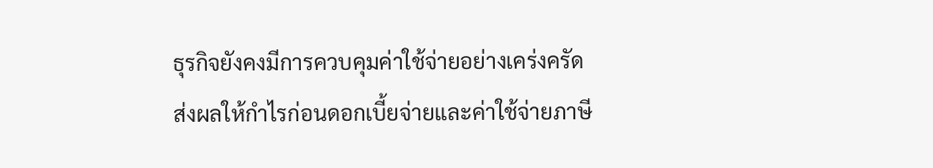ธุรกิจยังคงมีการควบคุมค่าใช้จ่ายอย่างเคร่งครัด
ส่งผลให้กำไรก่อนดอกเบี้ยจ่ายและค่าใช้จ่ายภาษี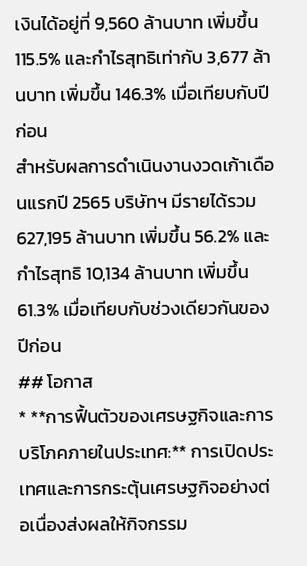เงินได้อยู่ที่ 9,560 ล้านบาท เพิ่มขึ้น 115.5% และกำไรสุทธิเท่ากับ 3,677 ล้านบาท เพิ่มขึ้น 146.3% เมื่อเทียบกับปีก่อน
สำหรับผลการดำเนินงานงวดเก้าเดือนแรกปี 2565 บริษัทฯ มีรายได้รวม 627,195 ล้านบาท เพิ่มขึ้น 56.2% และกำไรสุทธิ 10,134 ล้านบาท เพิ่มขึ้น 61.3% เมื่อเทียบกับช่วงเดียวกันของปีก่อน
## โอกาส
* **การฟื้นตัวของเศรษฐกิจและการบริโภคภายในประเทศ:** การเปิดประเทศและการกระตุ้นเศรษฐกิจอย่างต่อเนื่องส่งผลให้กิจกรรม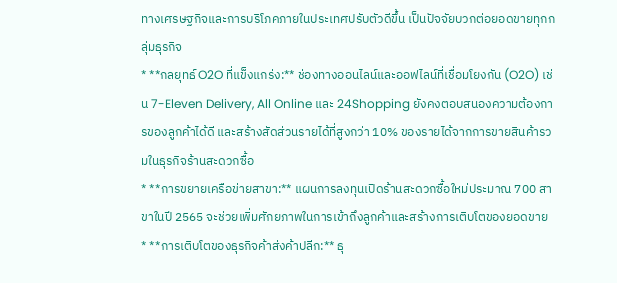ทางเศรษฐกิจและการบริโภคภายในประเทศปรับตัวดีขึ้น เป็นปัจจัยบวกต่อยอดขายทุกกลุ่มธุรกิจ
* **กลยุทธ์ O2O ที่แข็งแกร่ง:** ช่องทางออนไลน์และออฟไลน์ที่เชื่อมโยงกัน (O2O) เช่น 7-Eleven Delivery, All Online และ 24Shopping ยังคงตอบสนองความต้องการของลูกค้าได้ดี และสร้างสัดส่วนรายได้ที่สูงกว่า 10% ของรายได้จากการขายสินค้ารวมในธุรกิจร้านสะดวกซื้อ
* **การขยายเครือข่ายสาขา:** แผนการลงทุนเปิดร้านสะดวกซื้อใหม่ประมาณ 700 สาขาในปี 2565 จะช่วยเพิ่มศักยภาพในการเข้าถึงลูกค้าและสร้างการเติบโตของยอดขาย
* **การเติบโตของธุรกิจค้าส่งค้าปลีก:** ธุ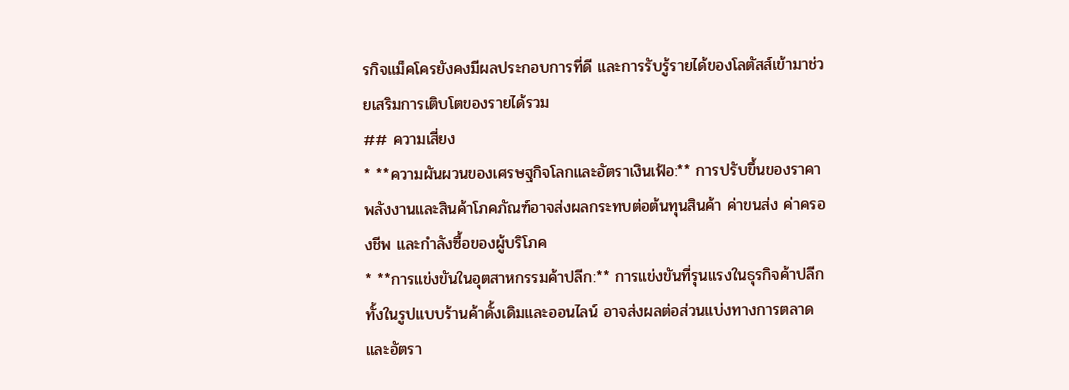รกิจแม็คโครยังคงมีผลประกอบการที่ดี และการรับรู้รายได้ของโลตัสส์เข้ามาช่วยเสริมการเติบโตของรายได้รวม
## ความเสี่ยง
* **ความผันผวนของเศรษฐกิจโลกและอัตราเงินเฟ้อ:** การปรับขึ้นของราคาพลังงานและสินค้าโภคภัณฑ์อาจส่งผลกระทบต่อต้นทุนสินค้า ค่าขนส่ง ค่าครองชีพ และกำลังซื้อของผู้บริโภค
* **การแข่งขันในอุตสาหกรรมค้าปลีก:** การแข่งขันที่รุนแรงในธุรกิจค้าปลีกทั้งในรูปแบบร้านค้าดั้งเดิมและออนไลน์ อาจส่งผลต่อส่วนแบ่งทางการตลาดและอัตรา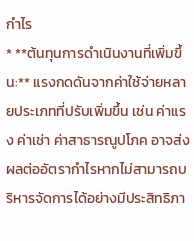กำไร
* **ต้นทุนการดำเนินงานที่เพิ่มขึ้น:** แรงกดดันจากค่าใช้จ่ายหลายประเภทที่ปรับเพิ่มขึ้น เช่น ค่าแรง ค่าเช่า ค่าสาธารณูปโภค อาจส่งผลต่ออัตรากำไรหากไม่สามารถบริหารจัดการได้อย่างมีประสิทธิภา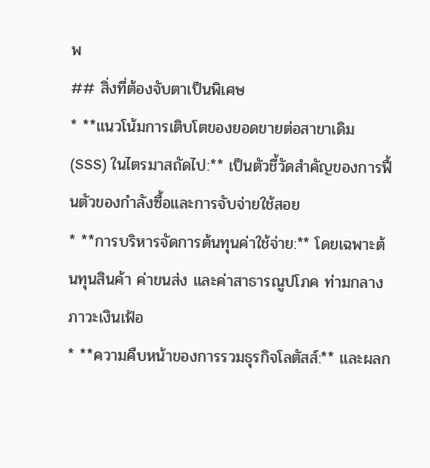พ
## สิ่งที่ต้องจับตาเป็นพิเศษ
* **แนวโน้มการเติบโตของยอดขายต่อสาขาเดิม (SSS) ในไตรมาสถัดไป:** เป็นตัวชี้วัดสำคัญของการฟื้นตัวของกำลังซื้อและการจับจ่ายใช้สอย
* **การบริหารจัดการต้นทุนค่าใช้จ่าย:** โดยเฉพาะต้นทุนสินค้า ค่าขนส่ง และค่าสาธารณูปโภค ท่ามกลางภาวะเงินเฟ้อ
* **ความคืบหน้าของการรวมธุรกิจโลตัสส์:** และผลก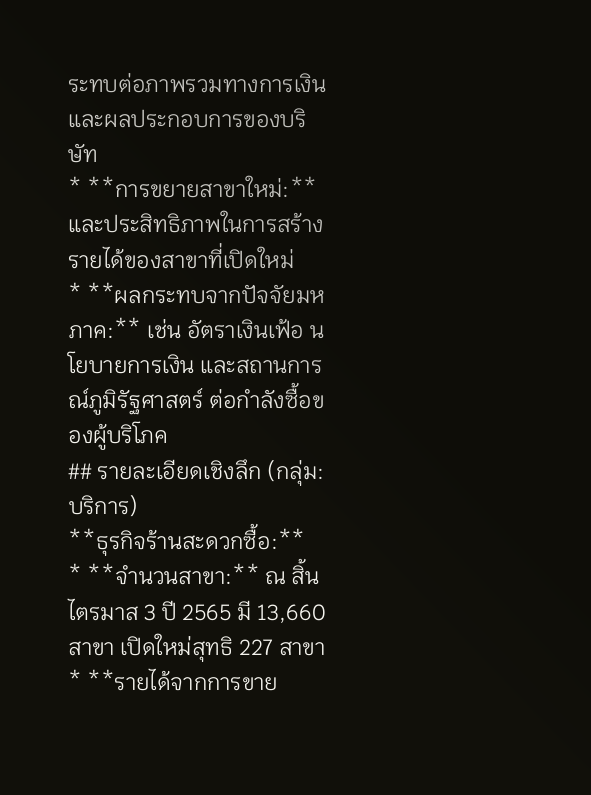ระทบต่อภาพรวมทางการเงินและผลประกอบการของบริษัท
* **การขยายสาขาใหม่:** และประสิทธิภาพในการสร้างรายได้ของสาขาที่เปิดใหม่
* **ผลกระทบจากปัจจัยมหภาค:** เช่น อัตราเงินเฟ้อ นโยบายการเงิน และสถานการณ์ภูมิรัฐศาสตร์ ต่อกำลังซื้อของผู้บริโภค
## รายละเอียดเชิงลึก (กลุ่ม: บริการ)
**ธุรกิจร้านสะดวกซื้อ:**
* **จำนวนสาขา:** ณ สิ้นไตรมาส 3 ปี 2565 มี 13,660 สาขา เปิดใหม่สุทธิ 227 สาขา
* **รายได้จากการขาย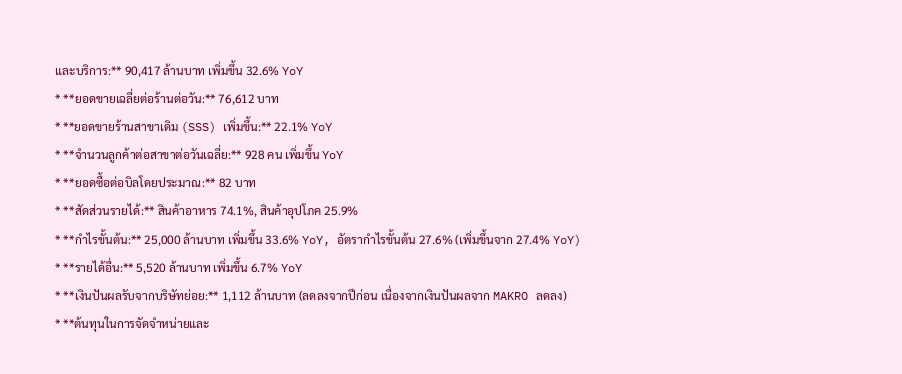และบริการ:** 90,417 ล้านบาท เพิ่มขึ้น 32.6% YoY
* **ยอดขายเฉลี่ยต่อร้านต่อวัน:** 76,612 บาท
* **ยอดขายร้านสาขาเดิม (SSS) เพิ่มขึ้น:** 22.1% YoY
* **จำนวนลูกค้าต่อสาขาต่อวันเฉลี่ย:** 928 คน เพิ่มขึ้น YoY
* **ยอดซื้อต่อบิลโดยประมาณ:** 82 บาท
* **สัดส่วนรายได้:** สินค้าอาหาร 74.1%, สินค้าอุปโภค 25.9%
* **กำไรขั้นต้น:** 25,000 ล้านบาท เพิ่มขึ้น 33.6% YoY, อัตรากำไรขั้นต้น 27.6% (เพิ่มขึ้นจาก 27.4% YoY)
* **รายได้อื่น:** 5,520 ล้านบาท เพิ่มขึ้น 6.7% YoY
* **เงินปันผลรับจากบริษัทย่อย:** 1,112 ล้านบาท (ลดลงจากปีก่อน เนื่องจากเงินปันผลจาก MAKRO ลดลง)
* **ต้นทุนในการจัดจำหน่ายและ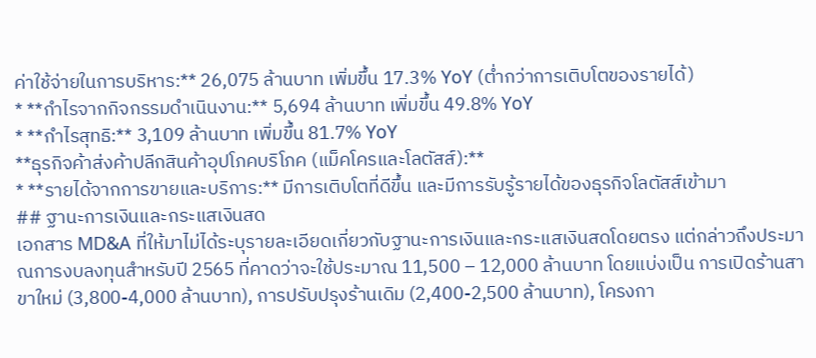ค่าใช้จ่ายในการบริหาร:** 26,075 ล้านบาท เพิ่มขึ้น 17.3% YoY (ต่ำกว่าการเติบโตของรายได้)
* **กำไรจากกิจกรรมดำเนินงาน:** 5,694 ล้านบาท เพิ่มขึ้น 49.8% YoY
* **กำไรสุทธิ:** 3,109 ล้านบาท เพิ่มขึ้น 81.7% YoY
**ธุรกิจค้าส่งค้าปลีกสินค้าอุปโภคบริโภค (แม็คโครและโลตัสส์):**
* **รายได้จากการขายและบริการ:** มีการเติบโตที่ดีขึ้น และมีการรับรู้รายได้ของธุรกิจโลตัสส์เข้ามา
## ฐานะการเงินและกระแสเงินสด
เอกสาร MD&A ที่ให้มาไม่ได้ระบุรายละเอียดเกี่ยวกับฐานะการเงินและกระแสเงินสดโดยตรง แต่กล่าวถึงประมาณการงบลงทุนสำหรับปี 2565 ที่คาดว่าจะใช้ประมาณ 11,500 – 12,000 ล้านบาท โดยแบ่งเป็น การเปิดร้านสาขาใหม่ (3,800-4,000 ล้านบาท), การปรับปรุงร้านเดิม (2,400-2,500 ล้านบาท), โครงกา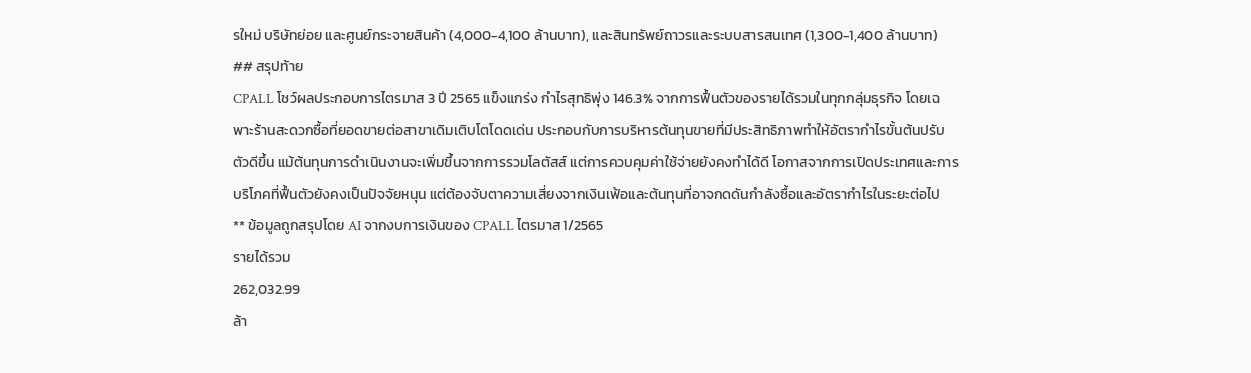รใหม่ บริษัทย่อย และศูนย์กระจายสินค้า (4,000-4,100 ล้านบาท), และสินทรัพย์ถาวรและระบบสารสนเทศ (1,300-1,400 ล้านบาท)
## สรุปท้าย
CPALL โชว์ผลประกอบการไตรมาส 3 ปี 2565 แข็งแกร่ง กำไรสุทธิพุ่ง 146.3% จากการฟื้นตัวของรายได้รวมในทุกกลุ่มธุรกิจ โดยเฉพาะร้านสะดวกซื้อที่ยอดขายต่อสาขาเดิมเติบโตโดดเด่น ประกอบกับการบริหารต้นทุนขายที่มีประสิทธิภาพทำให้อัตรากำไรขั้นต้นปรับตัวดีขึ้น แม้ต้นทุนการดำเนินงานจะเพิ่มขึ้นจากการรวมโลตัสส์ แต่การควบคุมค่าใช้จ่ายยังคงทำได้ดี โอกาสจากการเปิดประเทศและการบริโภคที่ฟื้นตัวยังคงเป็นปัจจัยหนุน แต่ต้องจับตาความเสี่ยงจากเงินเฟ้อและต้นทุนที่อาจกดดันกำลังซื้อและอัตรากำไรในระยะต่อไป
** ข้อมูลถูกสรุปโดย AI จากงบการเงินของ CPALL ไตรมาส 1/2565
รายได้รวม
262,032.99
ล้า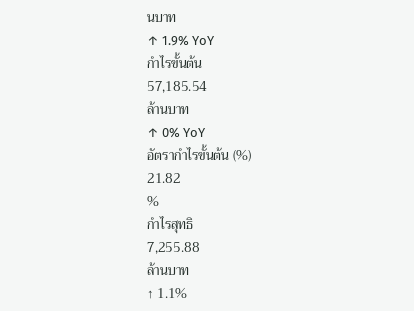นบาท
↑ 1.9% YoY
กำไรขั้นต้น
57,185.54
ล้านบาท
↑ 0% YoY
อัตรากำไรขั้นต้น (%)
21.82
%
กำไรสุทธิ
7,255.88
ล้านบาท
↑ 1.1%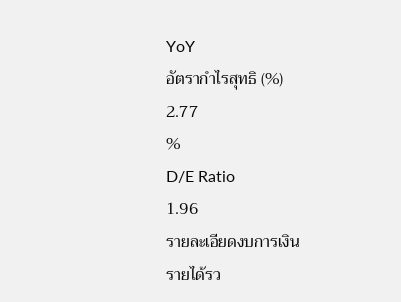YoY
อัตรากำไรสุทธิ (%)
2.77
%
D/E Ratio
1.96
รายละเอียดงบการเงิน
รายได้รว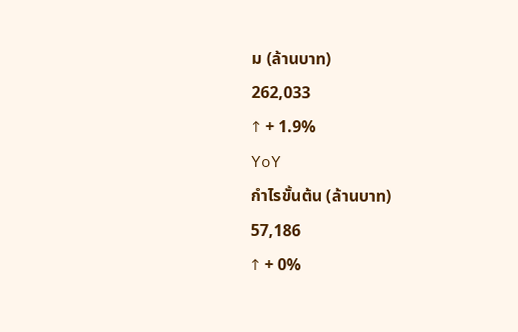ม (ล้านบาท)
262,033
↑ + 1.9%
YoY
กำไรขั้นต้น (ล้านบาท)
57,186
↑ + 0%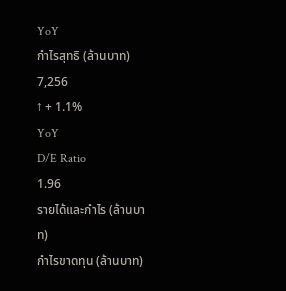YoY
กำไรสุทธิ (ล้านบาท)
7,256
↑ + 1.1%
YoY
D/E Ratio
1.96
รายได้และกำไร (ล้านบาท)
กำไรขาดทุน (ล้านบาท)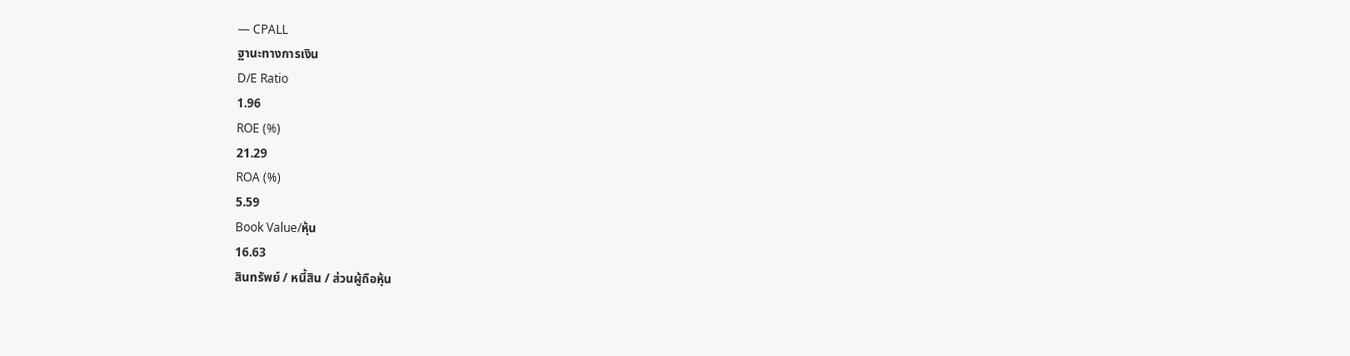— CPALL
ฐานะทางการเงิน
D/E Ratio
1.96
ROE (%)
21.29
ROA (%)
5.59
Book Value/หุ้น
16.63
สินทรัพย์ / หนี้สิน / ส่วนผู้ถือหุ้น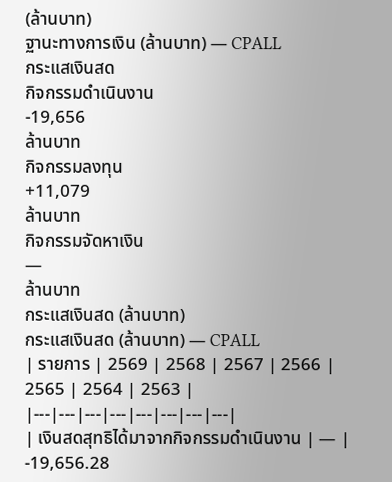(ล้านบาท)
ฐานะทางการเงิน (ล้านบาท) — CPALL
กระแสเงินสด
กิจกรรมดำเนินงาน
-19,656
ล้านบาท
กิจกรรมลงทุน
+11,079
ล้านบาท
กิจกรรมจัดหาเงิน
—
ล้านบาท
กระแสเงินสด (ล้านบาท)
กระแสเงินสด (ล้านบาท) — CPALL
| รายการ | 2569 | 2568 | 2567 | 2566 | 2565 | 2564 | 2563 |
|---|---|---|---|---|---|---|---|
| เงินสดสุทธิได้มาจากกิจกรรมดำเนินงาน | — |
-19,656.28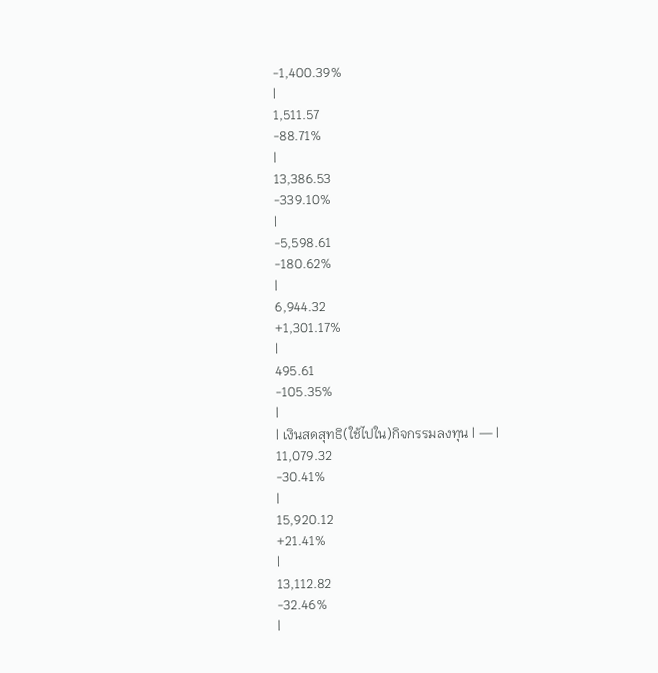-1,400.39%
|
1,511.57
-88.71%
|
13,386.53
-339.10%
|
-5,598.61
-180.62%
|
6,944.32
+1,301.17%
|
495.61
-105.35%
|
| เงินสดสุทธิ(ใช้ไปใน)กิจกรรมลงทุน | — |
11,079.32
-30.41%
|
15,920.12
+21.41%
|
13,112.82
-32.46%
|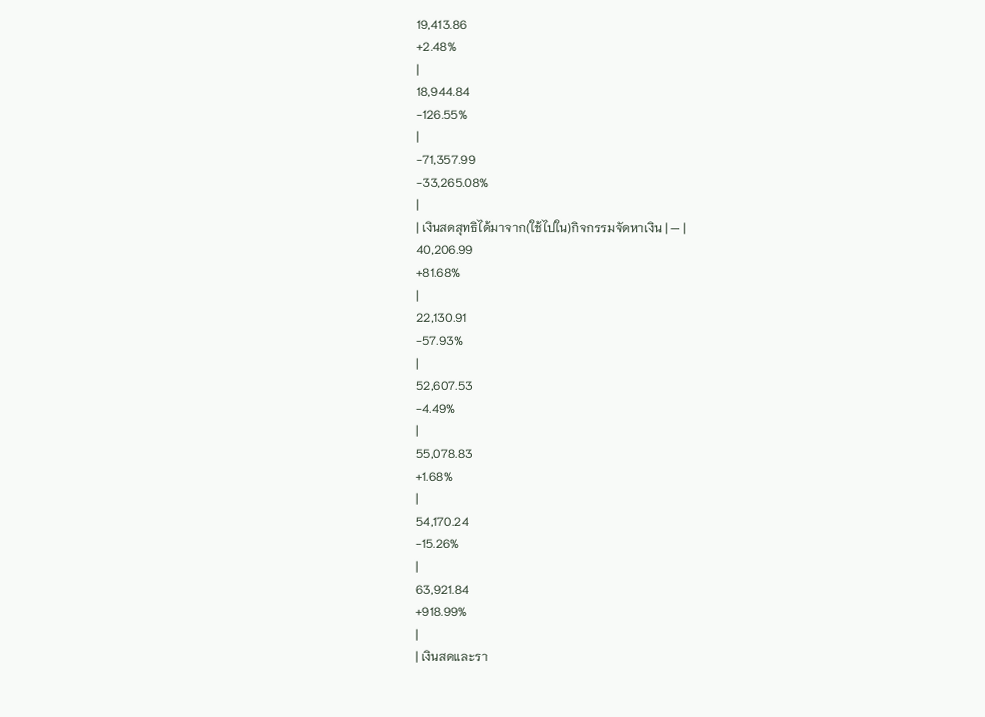19,413.86
+2.48%
|
18,944.84
-126.55%
|
-71,357.99
-33,265.08%
|
| เงินสดสุทธิได้มาจาก(ใช้ไปใน)กิจกรรมจัดหาเงิน | — |
40,206.99
+81.68%
|
22,130.91
-57.93%
|
52,607.53
-4.49%
|
55,078.83
+1.68%
|
54,170.24
-15.26%
|
63,921.84
+918.99%
|
| เงินสดและรา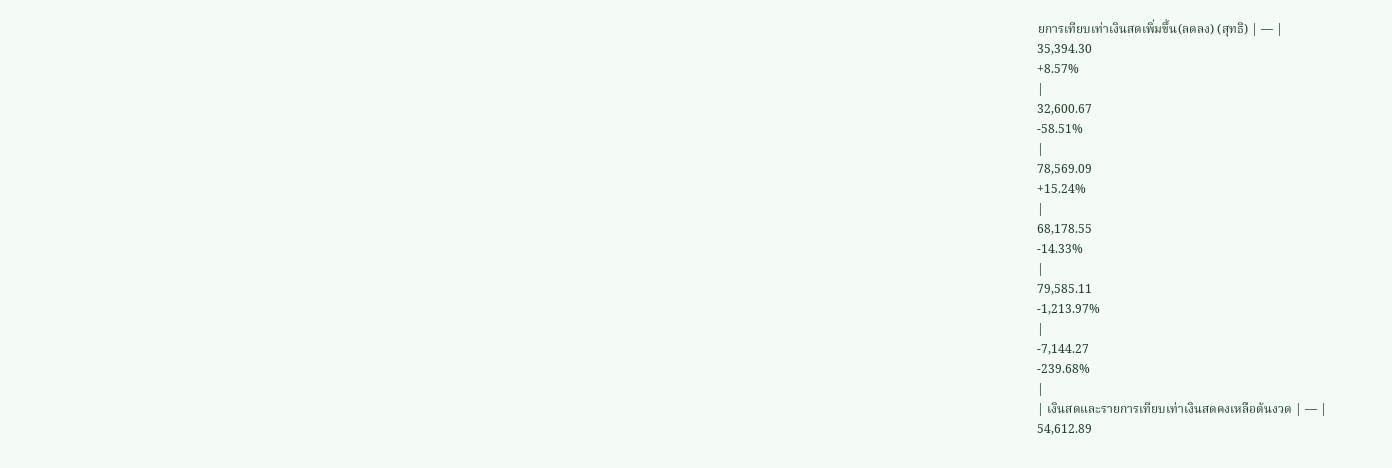ยการเทียบเท่าเงินสดเพิ่มขึ้น(ลดลง) (สุทธิ) | — |
35,394.30
+8.57%
|
32,600.67
-58.51%
|
78,569.09
+15.24%
|
68,178.55
-14.33%
|
79,585.11
-1,213.97%
|
-7,144.27
-239.68%
|
| เงินสดและรายการเทียบเท่าเงินสดคงเหลือต้นงวด | — |
54,612.89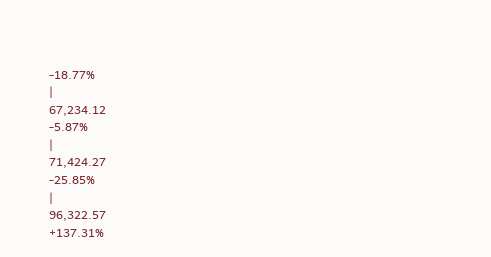-18.77%
|
67,234.12
-5.87%
|
71,424.27
-25.85%
|
96,322.57
+137.31%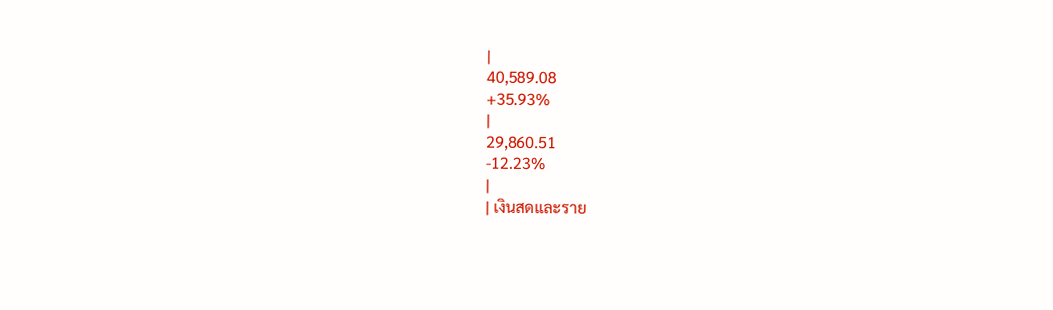|
40,589.08
+35.93%
|
29,860.51
-12.23%
|
| เงินสดและราย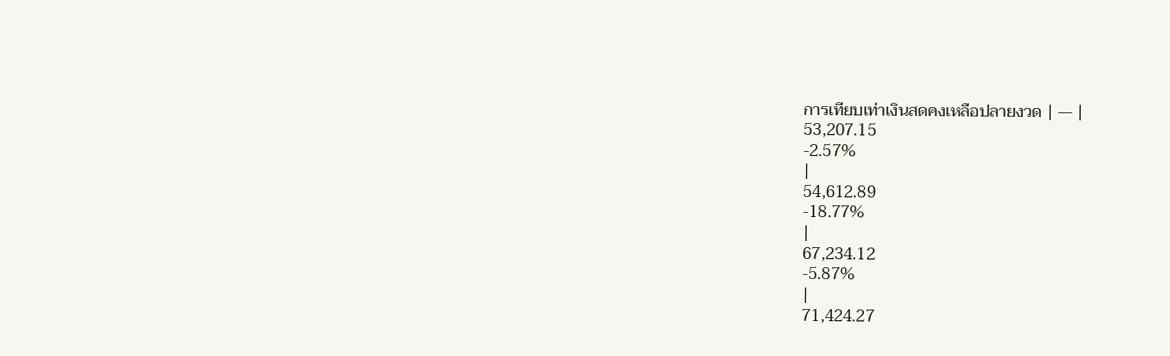การเทียบเท่าเงินสดคงเหลือปลายงวด | — |
53,207.15
-2.57%
|
54,612.89
-18.77%
|
67,234.12
-5.87%
|
71,424.27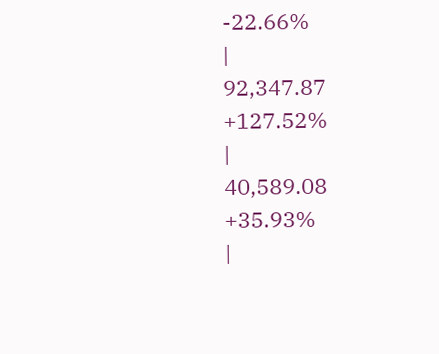-22.66%
|
92,347.87
+127.52%
|
40,589.08
+35.93%
|